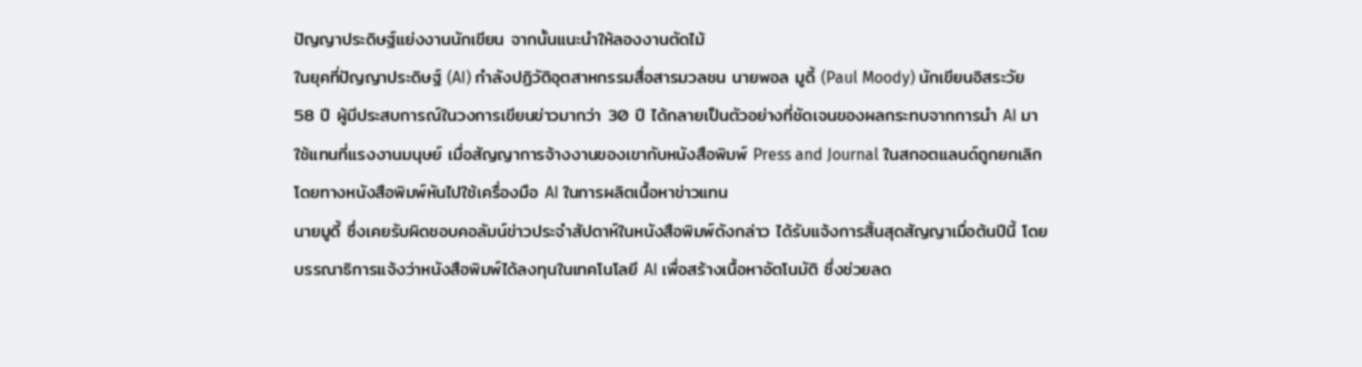ปัญญาประดิษฐ์แย่งงานนักเขียน จากนั้นแนะนำให้ลองงานตัดไม้
ในยุคที่ปัญญาประดิษฐ์ (AI) กำลังปฏิวัติอุตสาหกรรมสื่อสารมวลชน นายพอล มูดี้ (Paul Moody) นักเขียนอิสระวัย 58 ปี ผู้มีประสบการณ์ในวงการเขียนข่าวมากว่า 30 ปี ได้กลายเป็นตัวอย่างที่ชัดเจนของผลกระทบจากการนำ AI มาใช้แทนที่แรงงานมนุษย์ เมื่อสัญญาการจ้างงานของเขากับหนังสือพิมพ์ Press and Journal ในสกอตแลนด์ถูกยกเลิก โดยทางหนังสือพิมพ์หันไปใช้เครื่องมือ AI ในการผลิตเนื้อหาข่าวแทน
นายมูดี้ ซึ่งเคยรับผิดชอบคอลัมน์ข่าวประจำสัปดาห์ในหนังสือพิมพ์ดังกล่าว ได้รับแจ้งการสิ้นสุดสัญญาเมื่อต้นปีนี้ โดยบรรณาธิการแจ้งว่าหนังสือพิมพ์ได้ลงทุนในเทคโนโลยี AI เพื่อสร้างเนื้อหาอัตโนมัติ ซึ่งช่วยลด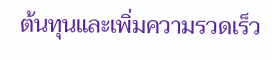ต้นทุนและเพิ่มความรวดเร็ว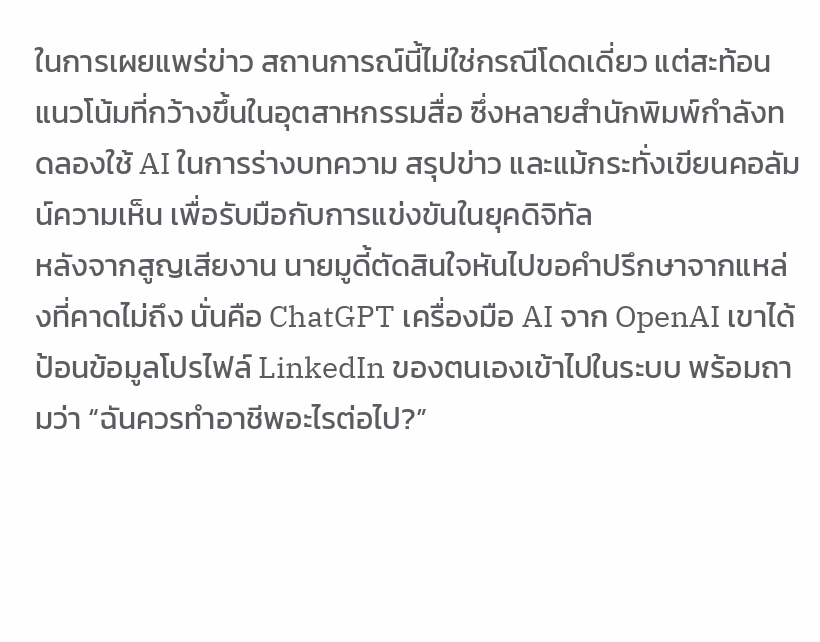ในการเผยแพร่ข่าว สถานการณ์นี้ไม่ใช่กรณีโดดเดี่ยว แต่สะท้อนแนวโน้มที่กว้างขึ้นในอุตสาหกรรมสื่อ ซึ่งหลายสำนักพิมพ์กำลังทดลองใช้ AI ในการร่างบทความ สรุปข่าว และแม้กระทั่งเขียนคอลัมน์ความเห็น เพื่อรับมือกับการแข่งขันในยุคดิจิทัล
หลังจากสูญเสียงาน นายมูดี้ตัดสินใจหันไปขอคำปรึกษาจากแหล่งที่คาดไม่ถึง นั่นคือ ChatGPT เครื่องมือ AI จาก OpenAI เขาได้ป้อนข้อมูลโปรไฟล์ LinkedIn ของตนเองเข้าไปในระบบ พร้อมถามว่า “ฉันควรทำอาชีพอะไรต่อไป?”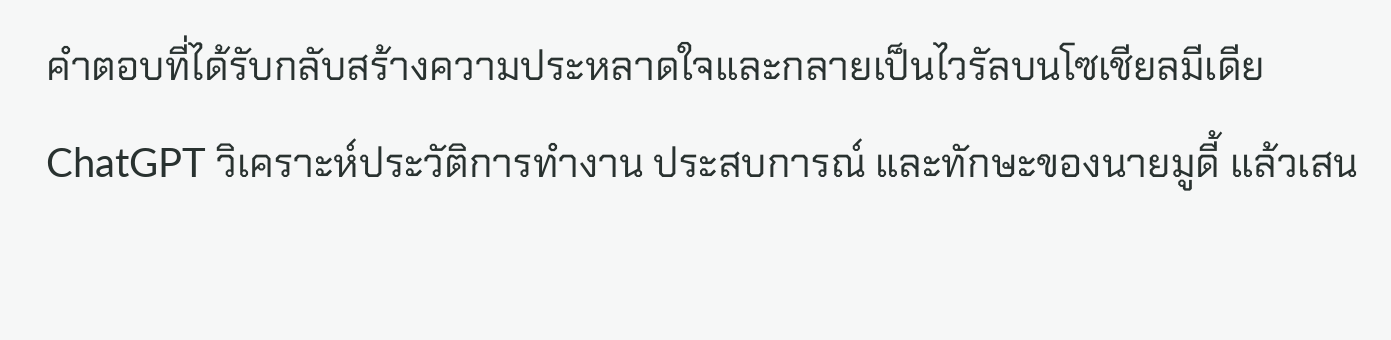คำตอบที่ได้รับกลับสร้างความประหลาดใจและกลายเป็นไวรัลบนโซเชียลมีเดีย ChatGPT วิเคราะห์ประวัติการทำงาน ประสบการณ์ และทักษะของนายมูดี้ แล้วเสน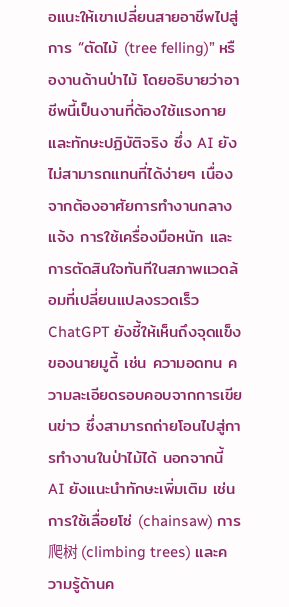อแนะให้เขาเปลี่ยนสายอาชีพไปสู่การ “ตัดไม้ (tree felling)” หรืองานด้านป่าไม้ โดยอธิบายว่าอาชีพนี้เป็นงานที่ต้องใช้แรงกายและทักษะปฏิบัติจริง ซึ่ง AI ยังไม่สามารถแทนที่ได้ง่ายๆ เนื่องจากต้องอาศัยการทำงานกลางแจ้ง การใช้เครื่องมือหนัก และการตัดสินใจทันทีในสภาพแวดล้อมที่เปลี่ยนแปลงรวดเร็ว
ChatGPT ยังชี้ให้เห็นถึงจุดแข็งของนายมูดี้ เช่น ความอดทน ความละเอียดรอบคอบจากการเขียนข่าว ซึ่งสามารถถ่ายโอนไปสู่การทำงานในป่าไม้ได้ นอกจากนี้ AI ยังแนะนำทักษะเพิ่มเติม เช่น การใช้เลื่อยโซ่ (chainsaw) การ爬树 (climbing trees) และความรู้ด้านค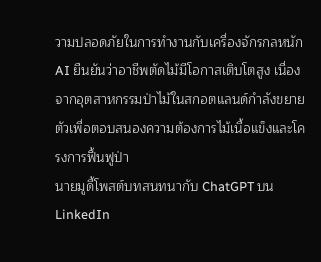วามปลอดภัยในการทำงานกับเครื่องจักรกลหนัก AI ยืนยันว่าอาชีพตัดไม้มีโอกาสเติบโตสูง เนื่องจากอุตสาหกรรมป่าไม้ในสกอตแลนด์กำลังขยายตัวเพื่อตอบสนองความต้องการไม้เนื้อแข็งและโครงการฟื้นฟูป่า
นายมูดี้โพสต์บทสนทนากับ ChatGPT บน LinkedIn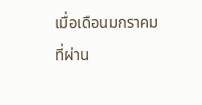เมื่อเดือนมกราคมที่ผ่าน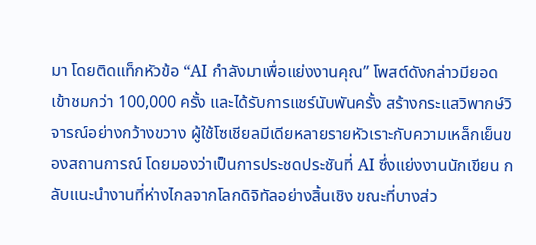มา โดยติดแท็กหัวข้อ “AI กำลังมาเพื่อแย่งงานคุณ” โพสต์ดังกล่าวมียอดเข้าชมกว่า 100,000 ครั้ง และได้รับการแชร์นับพันครั้ง สร้างกระแสวิพากษ์วิจารณ์อย่างกว้างขวาง ผู้ใช้โซเชียลมีเดียหลายรายหัวเราะกับความเหล็กเย็นของสถานการณ์ โดยมองว่าเป็นการประชดประชันที่ AI ซึ่งแย่งงานนักเขียน กลับแนะนำงานที่ห่างไกลจากโลกดิจิทัลอย่างสิ้นเชิง ขณะที่บางส่ว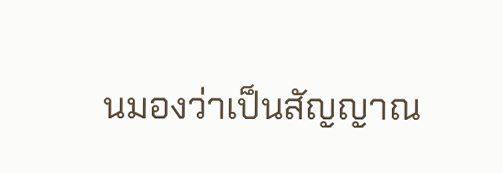นมองว่าเป็นสัญญาณ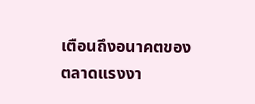เตือนถึงอนาคตของตลาดแรงงา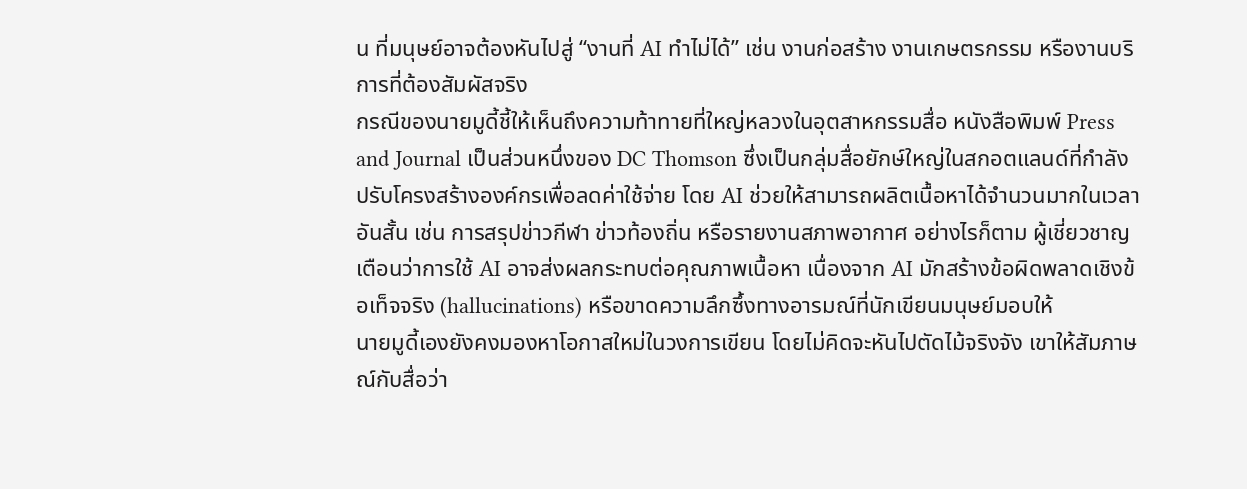น ที่มนุษย์อาจต้องหันไปสู่ “งานที่ AI ทำไม่ได้” เช่น งานก่อสร้าง งานเกษตรกรรม หรืองานบริการที่ต้องสัมผัสจริง
กรณีของนายมูดี้ชี้ให้เห็นถึงความท้าทายที่ใหญ่หลวงในอุตสาหกรรมสื่อ หนังสือพิมพ์ Press and Journal เป็นส่วนหนึ่งของ DC Thomson ซึ่งเป็นกลุ่มสื่อยักษ์ใหญ่ในสกอตแลนด์ที่กำลังปรับโครงสร้างองค์กรเพื่อลดค่าใช้จ่าย โดย AI ช่วยให้สามารถผลิตเนื้อหาได้จำนวนมากในเวลาอันสั้น เช่น การสรุปข่าวกีฬา ข่าวท้องถิ่น หรือรายงานสภาพอากาศ อย่างไรก็ตาม ผู้เชี่ยวชาญเตือนว่าการใช้ AI อาจส่งผลกระทบต่อคุณภาพเนื้อหา เนื่องจาก AI มักสร้างข้อผิดพลาดเชิงข้อเท็จจริง (hallucinations) หรือขาดความลึกซึ้งทางอารมณ์ที่นักเขียนมนุษย์มอบให้
นายมูดี้เองยังคงมองหาโอกาสใหม่ในวงการเขียน โดยไม่คิดจะหันไปตัดไม้จริงจัง เขาให้สัมภาษณ์กับสื่อว่า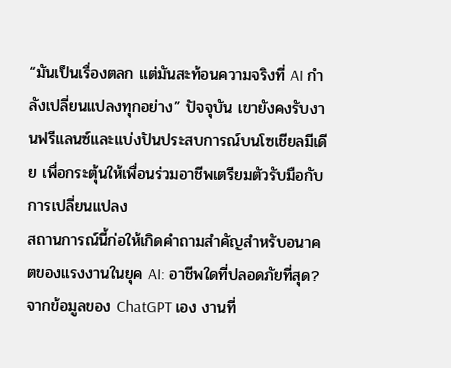“มันเป็นเรื่องตลก แต่มันสะท้อนความจริงที่ AI กำลังเปลี่ยนแปลงทุกอย่าง” ปัจจุบัน เขายังคงรับงานฟรีแลนซ์และแบ่งปันประสบการณ์บนโซเชียลมีเดีย เพื่อกระตุ้นให้เพื่อนร่วมอาชีพเตรียมตัวรับมือกับการเปลี่ยนแปลง
สถานการณ์นี้ก่อให้เกิดคำถามสำคัญสำหรับอนาคตของแรงงานในยุค AI: อาชีพใดที่ปลอดภัยที่สุด? จากข้อมูลของ ChatGPT เอง งานที่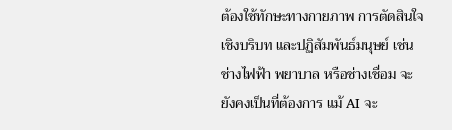ต้องใช้ทักษะทางกายภาพ การตัดสินใจเชิงบริบท และปฏิสัมพันธ์มนุษย์ เช่น ช่างไฟฟ้า พยาบาล หรือช่างเชื่อม จะยังคงเป็นที่ต้องการ แม้ AI จะ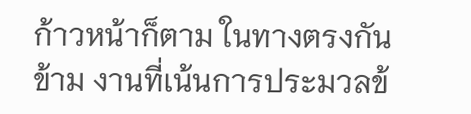ก้าวหน้าก็ตาม ในทางตรงกันข้าม งานที่เน้นการประมวลข้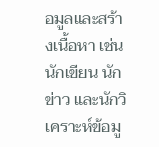อมูลและสร้างเนื้อหา เช่น นักเขียน นักข่าว และนักวิเคราะห์ข้อมู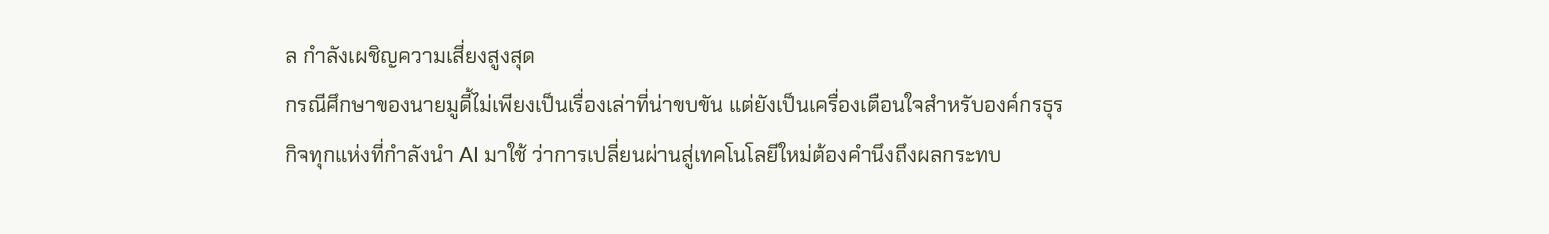ล กำลังเผชิญความเสี่ยงสูงสุด
กรณีศึกษาของนายมูดี้ไม่เพียงเป็นเรื่องเล่าที่น่าขบขัน แต่ยังเป็นเครื่องเตือนใจสำหรับองค์กรธุรกิจทุกแห่งที่กำลังนำ AI มาใช้ ว่าการเปลี่ยนผ่านสู่เทคโนโลยีใหม่ต้องคำนึงถึงผลกระทบ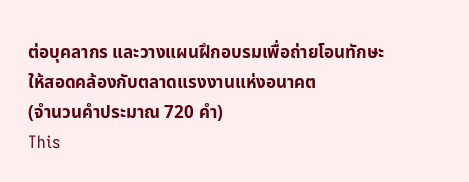ต่อบุคลากร และวางแผนฝึกอบรมเพื่อถ่ายโอนทักษะให้สอดคล้องกับตลาดแรงงานแห่งอนาคต
(จำนวนคำประมาณ 720 คำ)
This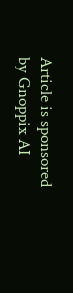Article is sponsored by Gnoppix AI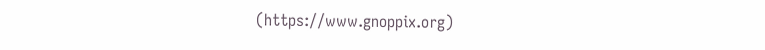(https://www.gnoppix.org)